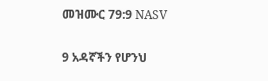መዝሙር 79:9 NASV

9 አዳኛችን የሆንህ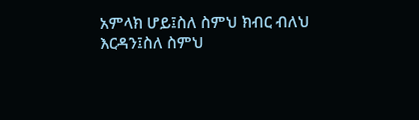አምላክ ሆይ፤ስለ ስምህ ክብር ብለህ እርዳን፤ስለ ስምህ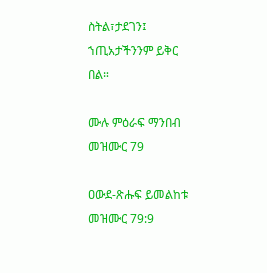ስትል፣ታደገን፤ ኀጢአታችንንም ይቅር በል።

ሙሉ ምዕራፍ ማንበብ መዝሙር 79

ዐውደ-ጽሑፍ ይመልከቱ መዝሙር 79:9